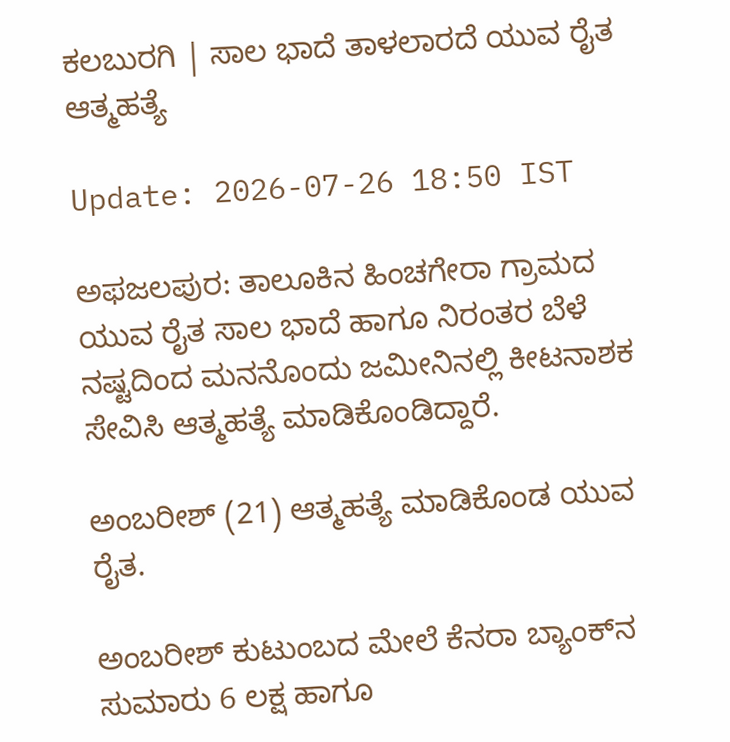ಕಲಬುರಗಿ | ಸಾಲ ಭಾದೆ ತಾಳಲಾರದೆ ಯುವ ರೈತ ಆತ್ಮಹತ್ಯೆ

Update: 2026-07-26 18:50 IST

ಅಫಜಲಪುರ: ತಾಲೂಕಿನ ಹಿಂಚಗೇರಾ ಗ್ರಾಮದ ಯುವ ರೈತ ಸಾಲ ಭಾದೆ ಹಾಗೂ ನಿರಂತರ ಬೆಳೆ ನಷ್ಟದಿಂದ ಮನನೊಂದು ಜಮೀನಿನಲ್ಲಿ ಕೀಟನಾಶಕ ಸೇವಿಸಿ ಆತ್ಮಹತ್ಯೆ ಮಾಡಿಕೊಂಡಿದ್ದಾರೆ.

ಅಂಬರೀಶ್ (21) ಆತ್ಮಹತ್ಯೆ ಮಾಡಿಕೊಂಡ ಯುವ ರೈತ.

ಅಂಬರೀಶ್ ಕುಟುಂಬದ ಮೇಲೆ ಕೆನರಾ ಬ್ಯಾಂಕ್‌ನ ಸುಮಾರು 6 ಲಕ್ಷ ಹಾಗೂ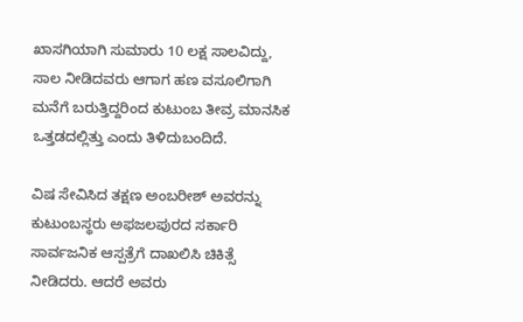ಖಾಸಗಿಯಾಗಿ ಸುಮಾರು 10 ಲಕ್ಷ ಸಾಲವಿದ್ದು, ಸಾಲ ನೀಡಿದವರು ಆಗಾಗ ಹಣ ವಸೂಲಿಗಾಗಿ ಮನೆಗೆ ಬರುತ್ತಿದ್ದರಿಂದ ಕುಟುಂಬ ತೀವ್ರ ಮಾನಸಿಕ ಒತ್ತಡದಲ್ಲಿತ್ತು ಎಂದು ತಿಳಿದುಬಂದಿದೆ.

ವಿಷ ಸೇವಿಸಿದ ತಕ್ಷಣ ಅಂಬರೀಶ್ ಅವರನ್ನು ಕುಟುಂಬಸ್ಥರು ಅಫಜಲಪುರದ ಸರ್ಕಾರಿ ಸಾರ್ವಜನಿಕ ಆಸ್ಪತ್ರೆಗೆ ದಾಖಲಿಸಿ ಚಿಕಿತ್ಸೆ ನೀಡಿದರು. ಆದರೆ ಅವರು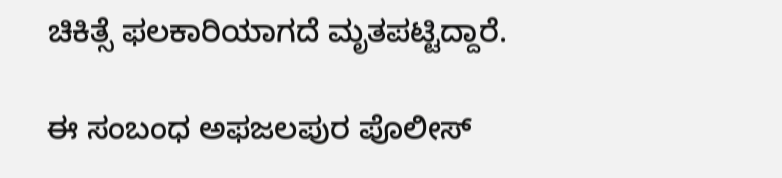ಚಿಕಿತ್ಸೆ ಫಲಕಾರಿಯಾಗದೆ ಮೃತಪಟ್ಟಿದ್ದಾರೆ.

ಈ ಸಂಬಂಧ ಅಫಜಲಪುರ ಪೊಲೀಸ್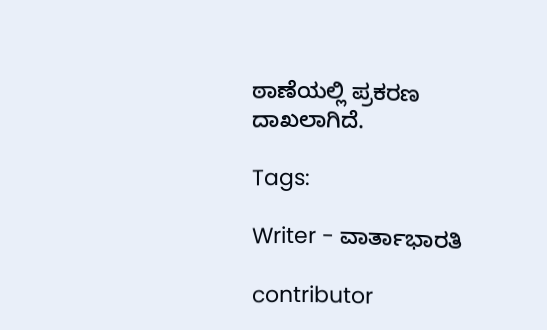ಠಾಣೆಯಲ್ಲಿ ಪ್ರಕರಣ ದಾಖಲಾಗಿದೆ.

Tags:

Writer - ವಾರ್ತಾಭಾರತಿ

contributor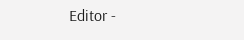Editor -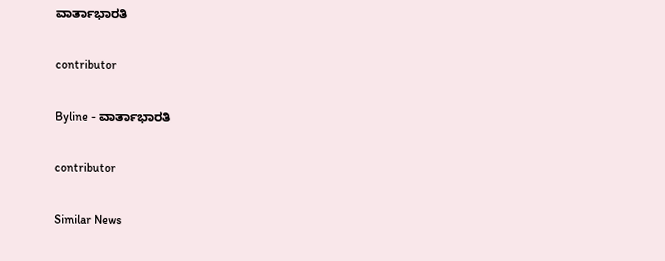ವಾರ್ತಾಭಾರತಿ

contributor

Byline - ವಾರ್ತಾಭಾರತಿ

contributor

Similar News